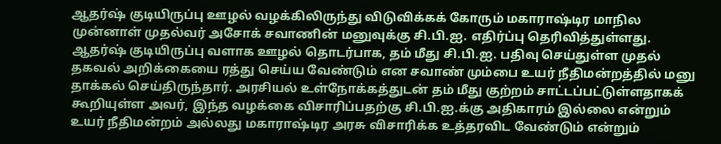ஆதர்ஷ் குடியிருப்பு ஊழல் வழக்கிலிருந்து விடுவிக்கக் கோரும் மகாராஷ்டிர மாநில முன்னாள் முதல்வர் அசோக் சவாணின் மனுவுக்கு சி.பி.ஐ. எதிர்ப்பு தெரிவித்துள்ளது.
ஆதர்ஷ் குடியிருப்பு வளாக ஊழல் தொடர்பாக, தம் மீது சி.பி.ஐ. பதிவு செய்துள்ள முதல் தகவல் அறிக்கையை ரத்து செய்ய வேண்டும் என சவாண் மும்பை உயர் நீதிமன்றத்தில் மனு தாக்கல் செய்திருந்தார். அரசியல் உள்நோக்கத்துடன் தம் மீது குற்றம் சாட்டப்பட்டுள்ளதாகக் கூறியுள்ள அவர், இந்த வழக்கை விசாரிப்பதற்கு சி.பி.ஐ.க்கு அதிகாரம் இல்லை என்றும் உயர் நீதிமன்றம் அல்லது மகாராஷ்டிர அரசு விசாரிக்க உத்தரவிட வேண்டும் என்றும்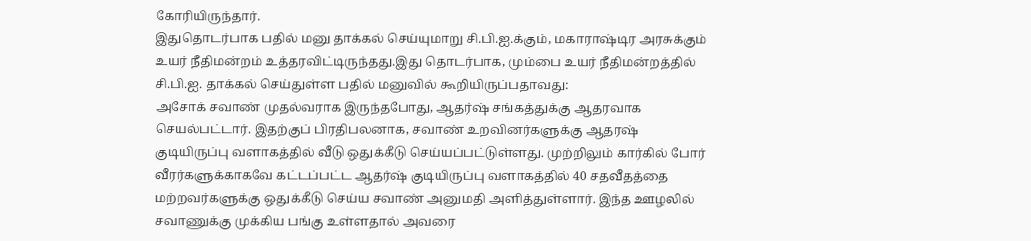கோரியிருந்தார்.
இதுதொடர்பாக பதில் மனு தாக்கல் செய்யுமாறு சி.பி.ஐ.க்கும், மகாராஷ்டிர அரசுக்கும் உயர் நீதிமன்றம் உத்தரவிட்டிருந்தது.இது தொடர்பாக, மும்பை உயர் நீதிமன்றத்தில் சி.பி.ஐ. தாக்கல் செய்துள்ள பதில் மனுவில் கூறியிருப்பதாவது:
அசோக் சவாண் முதல்வராக இருந்தபோது, ஆதர்ஷ் சங்கத்துக்கு ஆதரவாக செயல்பட்டார். இதற்குப் பிரதிபலனாக, சவாண் உறவினர்களுக்கு ஆதரஷ் குடியிருப்பு வளாகத்தில் வீடு ஒதுக்கீடு செய்யப்பட்டுள்ளது. முற்றிலும் கார்கில் போர் வீரர்களுக்காகவே கட்டப்பட்ட ஆதர்ஷ் குடியிருப்பு வளாகத்தில் 40 சதவீதத்தை மற்றவர்களுக்கு ஒதுக்கீடு செய்ய சவாண் அனுமதி அளித்துள்ளார். இந்த ஊழலில் சவாணுக்கு முக்கிய பங்கு உள்ளதால் அவரை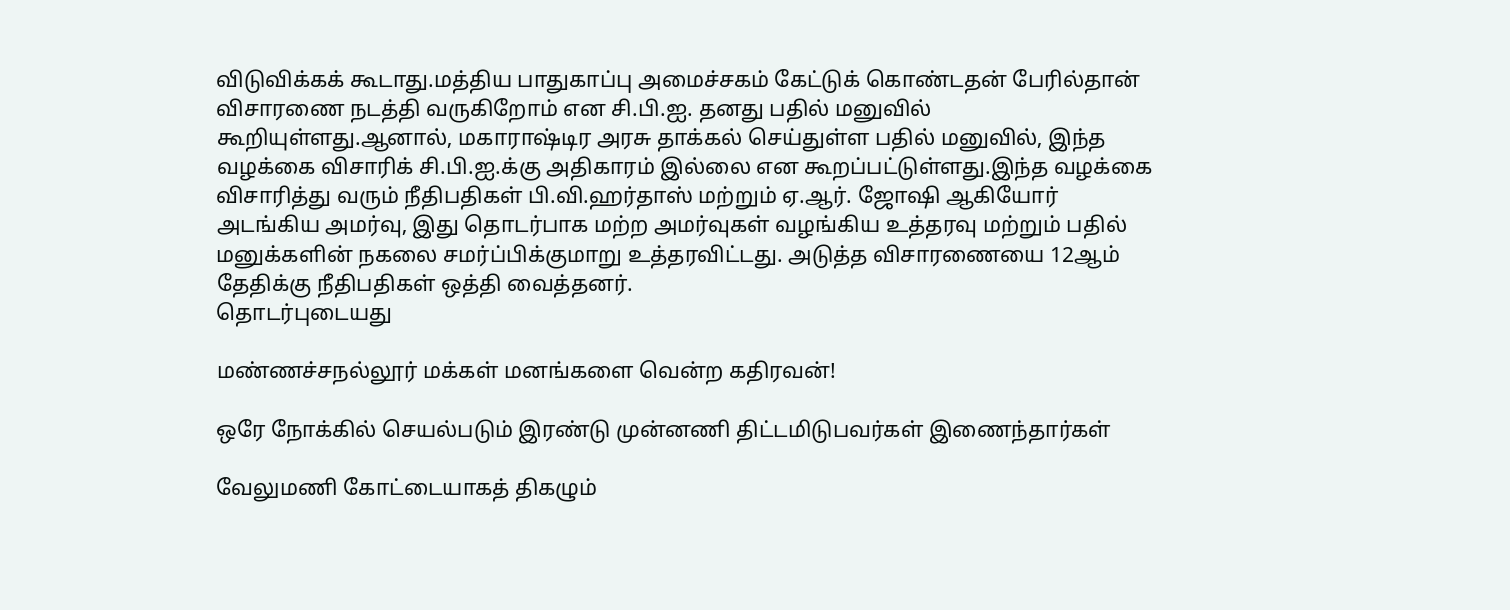விடுவிக்கக் கூடாது.மத்திய பாதுகாப்பு அமைச்சகம் கேட்டுக் கொண்டதன் பேரில்தான் விசாரணை நடத்தி வருகிறோம் என சி.பி.ஐ. தனது பதில் மனுவில் கூறியுள்ளது.ஆனால், மகாராஷ்டிர அரசு தாக்கல் செய்துள்ள பதில் மனுவில், இந்த வழக்கை விசாரிக் சி.பி.ஐ.க்கு அதிகாரம் இல்லை என கூறப்பட்டுள்ளது.இந்த வழக்கை விசாரித்து வரும் நீதிபதிகள் பி.வி.ஹர்தாஸ் மற்றும் ஏ.ஆர். ஜோஷி ஆகியோர் அடங்கிய அமர்வு, இது தொடர்பாக மற்ற அமர்வுகள் வழங்கிய உத்தரவு மற்றும் பதில் மனுக்களின் நகலை சமர்ப்பிக்குமாறு உத்தரவிட்டது. அடுத்த விசாரணையை 12ஆம் தேதிக்கு நீதிபதிகள் ஒத்தி வைத்தனர்.
தொடர்புடையது

மண்ணச்சநல்லூர் மக்கள் மனங்களை வென்ற கதிரவன்!

ஒரே நோக்கில் செயல்படும் இரண்டு முன்னணி திட்டமிடுபவர்கள் இணைந்தார்கள்

வேலுமணி கோட்டையாகத் திகழும்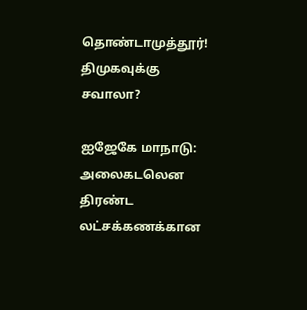தொண்டாமுத்தூர்! திமுகவுக்கு சவாலா?

ஐஜேகே மாநாடு: அலைகடலென திரண்ட லட்சக்கணக்கான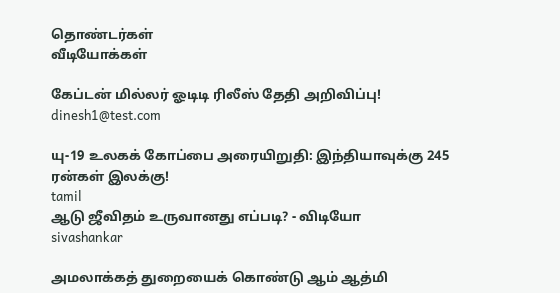தொண்டர்கள்
வீடியோக்கள்

கேப்டன் மில்லர் ஓடிடி ரிலீஸ் தேதி அறிவிப்பு!
dinesh1@test.com

யு-19 உலகக் கோப்பை அரையிறுதி: இந்தியாவுக்கு 245 ரன்கள் இலக்கு!
tamil
ஆடு ஜீவிதம் உருவானது எப்படி? - விடியோ
sivashankar

அமலாக்கத் துறையைக் கொண்டு ஆம் ஆத்மி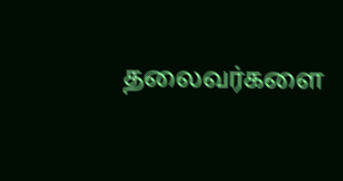தலைவர்களை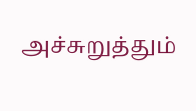அச்சுறுத்தும்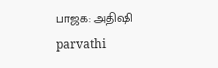பாஜக: அதிஷி
parvathi